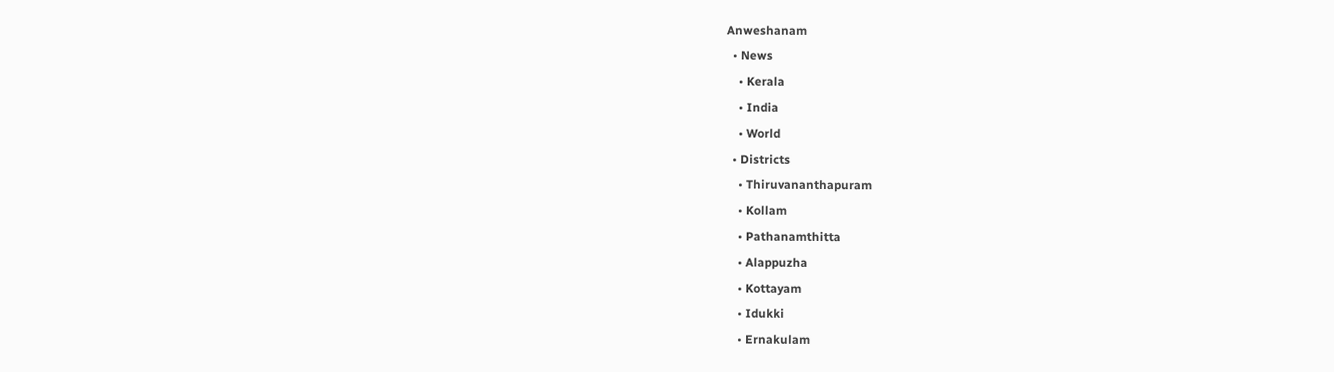Anweshanam
  • News
    • Kerala
    • India
    • World
  • Districts
    • Thiruvananthapuram
    • Kollam
    • Pathanamthitta
    • Alappuzha
    • Kottayam
    • Idukki
    • Ernakulam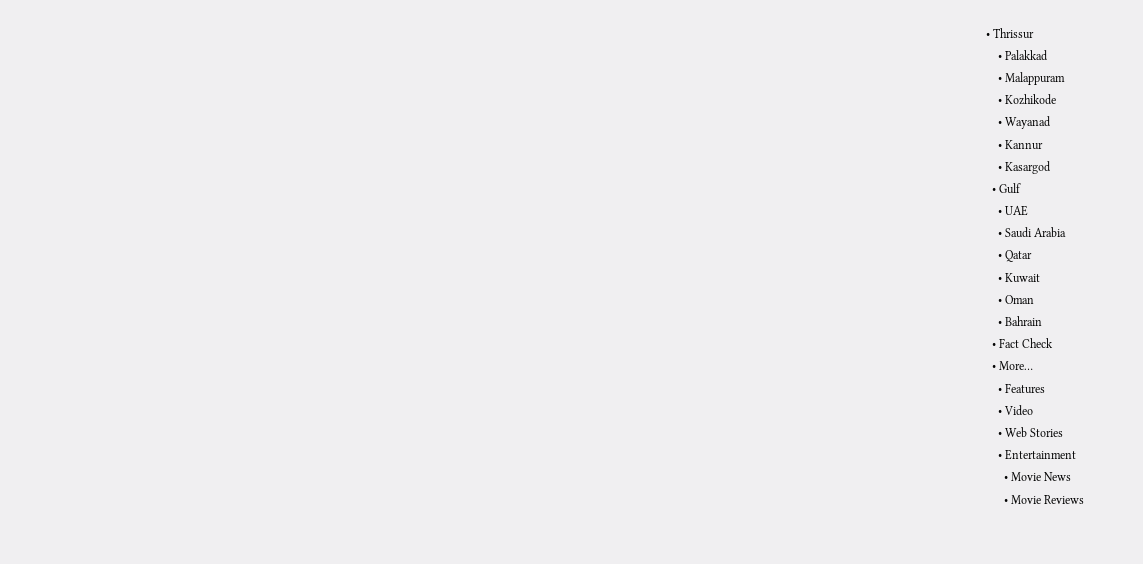• Thrissur
    • Palakkad
    • Malappuram
    • Kozhikode
    • Wayanad
    • Kannur
    • Kasargod
  • Gulf
    • UAE
    • Saudi Arabia
    • Qatar
    • Kuwait
    • Oman
    • Bahrain
  • Fact Check
  • More…
    • Features
    • Video
    • Web Stories
    • Entertainment
      • Movie News
      • Movie Reviews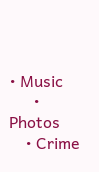• Music
      • Photos
    • Crime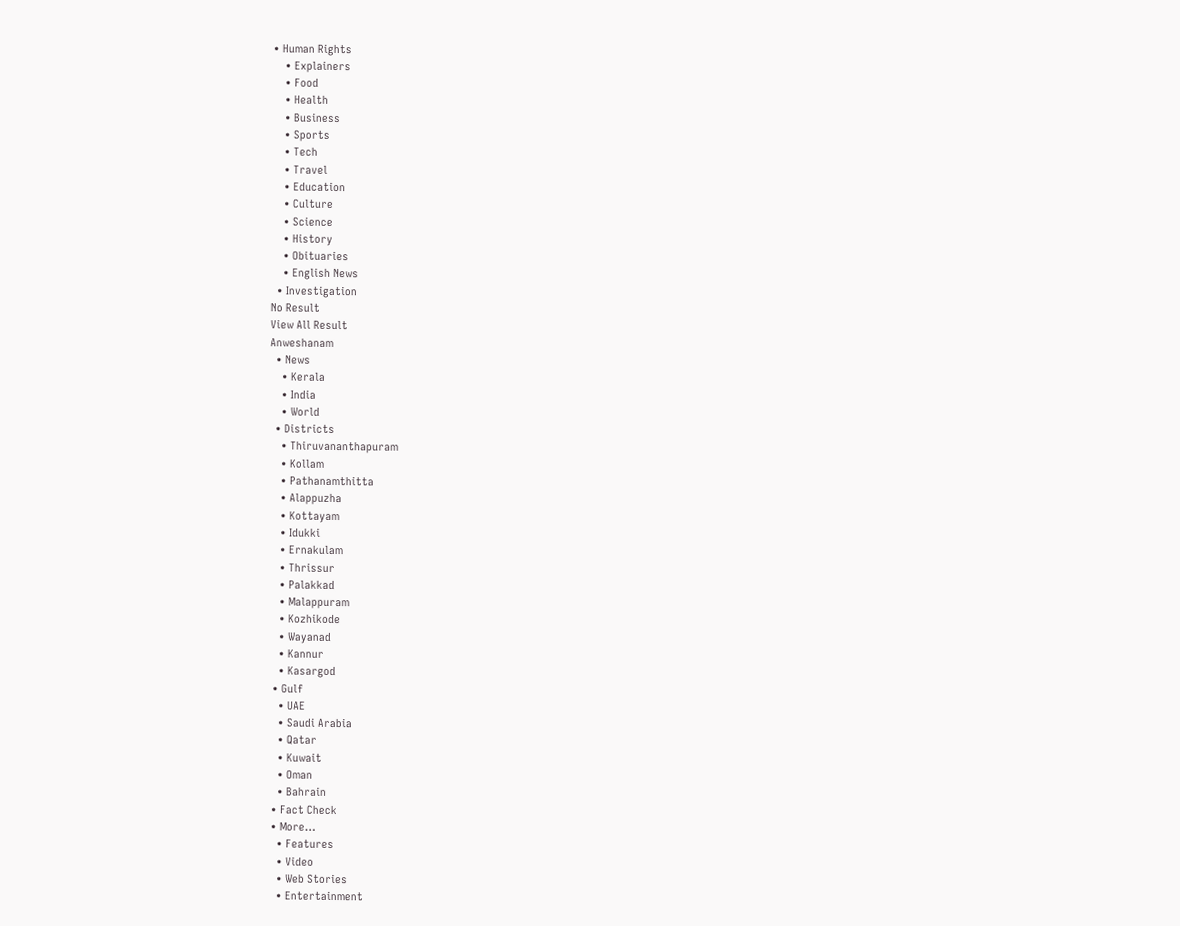• Human Rights
    • Explainers
    • Food
    • Health
    • Business
    • Sports
    • Tech
    • Travel
    • Education
    • Culture
    • Science
    • History
    • Obituaries
    • English News
  • Investigation
No Result
View All Result
Anweshanam
  • News
    • Kerala
    • India
    • World
  • Districts
    • Thiruvananthapuram
    • Kollam
    • Pathanamthitta
    • Alappuzha
    • Kottayam
    • Idukki
    • Ernakulam
    • Thrissur
    • Palakkad
    • Malappuram
    • Kozhikode
    • Wayanad
    • Kannur
    • Kasargod
  • Gulf
    • UAE
    • Saudi Arabia
    • Qatar
    • Kuwait
    • Oman
    • Bahrain
  • Fact Check
  • More…
    • Features
    • Video
    • Web Stories
    • Entertainment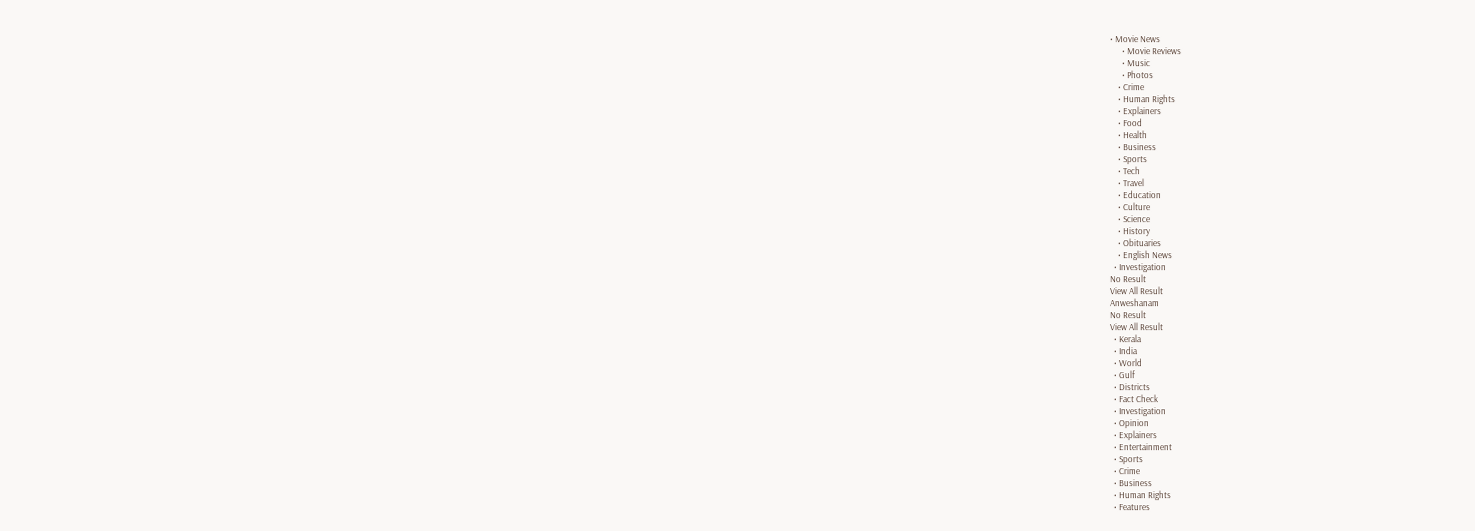• Movie News
      • Movie Reviews
      • Music
      • Photos
    • Crime
    • Human Rights
    • Explainers
    • Food
    • Health
    • Business
    • Sports
    • Tech
    • Travel
    • Education
    • Culture
    • Science
    • History
    • Obituaries
    • English News
  • Investigation
No Result
View All Result
Anweshanam
No Result
View All Result
  • Kerala
  • India
  • World
  • Gulf
  • Districts
  • Fact Check
  • Investigation
  • Opinion
  • Explainers
  • Entertainment
  • Sports
  • Crime
  • Business
  • Human Rights
  • Features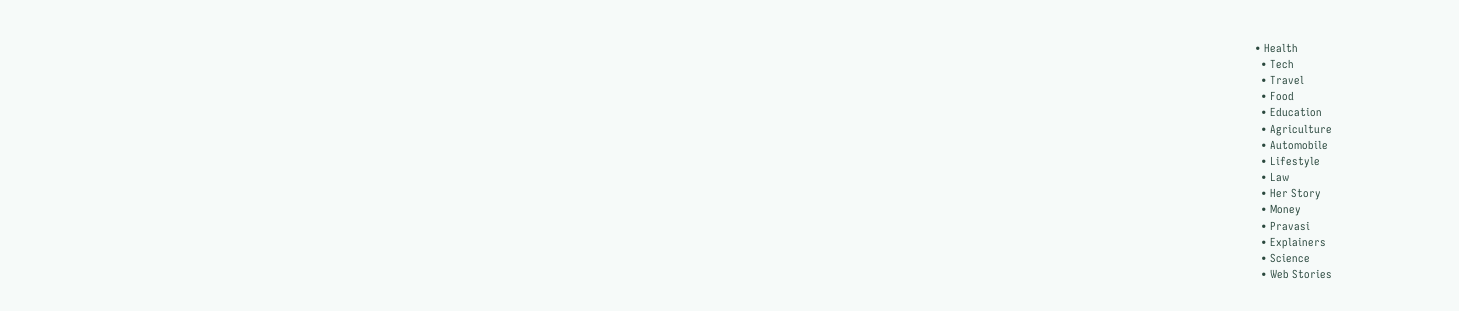• Health
  • Tech
  • Travel
  • Food
  • Education
  • Agriculture
  • Automobile
  • Lifestyle
  • Law
  • Her Story
  • Money
  • Pravasi
  • Explainers
  • Science
  • Web Stories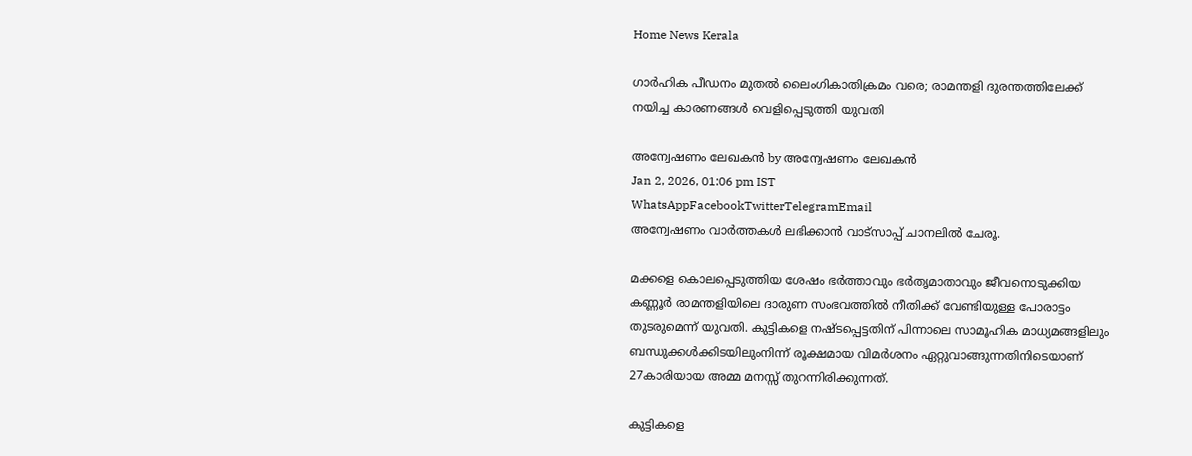Home News Kerala

ഗാർഹിക പീഡനം മുതൽ ലൈംഗികാതിക്രമം വരെ; രാമന്തളി ദുരന്തത്തിലേക്ക് നയിച്ച കാരണങ്ങൾ വെളിപ്പെടുത്തി യുവതി

അന്വേഷണം ലേഖകൻ by അന്വേഷണം ലേഖകൻ
Jan 2, 2026, 01:06 pm IST
WhatsAppFacebookTwitterTelegramEmail
അന്വേഷണം വാർത്തകൾ ലഭിക്കാന്‍ വാട്സാപ്പ് ചാനലില്‍ ചേരൂ.

മക്കളെ കൊലപ്പെടുത്തിയ ശേഷം ഭർത്താവും ഭർതൃമാതാവും ജീവനൊടുക്കിയ കണ്ണൂർ രാമന്തളിയിലെ ദാരുണ സംഭവത്തിൽ നീതിക്ക് വേണ്ടിയുള്ള പോരാട്ടം തുടരുമെന്ന് യുവതി. കുട്ടികളെ നഷ്ടപ്പെട്ടതിന് പിന്നാലെ സാമൂഹിക മാധ്യമങ്ങളിലും ബന്ധുക്കൾക്കിടയിലുംനിന്ന് രൂക്ഷമായ വിമർശനം ഏറ്റുവാങ്ങുന്നതിനിടെയാണ് 27കാരിയായ അമ്മ മനസ്സ് തുറന്നിരിക്കുന്നത്.

കുട്ടികളെ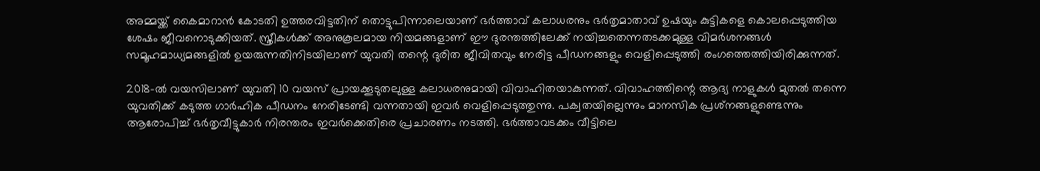അമ്മയ്ക്ക് കൈമാറാൻ കോടതി ഉത്തരവിട്ടതിന് തൊട്ടുപിന്നാലെയാണ് ഭർത്താവ് കലാധരനും ഭർതൃമാതാവ് ഉഷയും കുട്ടികളെ കൊലപ്പെടുത്തിയ ശേഷം ജീവനൊടുക്കിയത്. സ്ത്രീകൾക്ക് അനുകൂലമായ നിയമങ്ങളാണ് ഈ ദുരന്തത്തിലേക്ക് നയിച്ചതെന്നതടക്കമുള്ള വിമർശനങ്ങൾ സമൂഹമാധ്യമങ്ങളിൽ ഉയരുന്നതിനിടയിലാണ് യുവതി തന്റെ ദുരിത ജീവിതവും നേരിട്ട പീഡനങ്ങളും വെളിപ്പെടുത്തി രംഗത്തെത്തിയിരിക്കുന്നത്.

2018-ൽ വയസിലാണ് യുവതി 10 വയസ് പ്രായക്കൂടുതലുള്ള കലാധരനുമായി വിവാഹിതയാകുന്നത്. വിവാഹത്തിന്റെ ആദ്യ നാളുകൾ മുതൽ തന്നെ യുവതിക്ക് കടുത്ത ഗാർഹിക പീഡനം നേരിടേണ്ടി വന്നതായി ഇവർ വെളിപ്പെടുത്തുന്നു. പക്വതയില്ലെന്നും മാനസിക പ്രശ്‌നങ്ങളുണ്ടെന്നും ആരോപിച്ച് ഭർതൃവീട്ടുകാർ നിരന്തരം ഇവർക്കെതിരെ പ്രചാരണം നടത്തി. ഭർത്താവടക്കം വീട്ടിലെ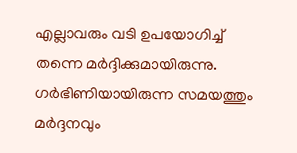എല്ലാവരും വടി ഉപയോഗിച്ച് തന്നെ മർദ്ദിക്കുമായിരുന്നു. ഗർഭിണിയായിരുന്ന സമയത്തും മർദ്ദനവും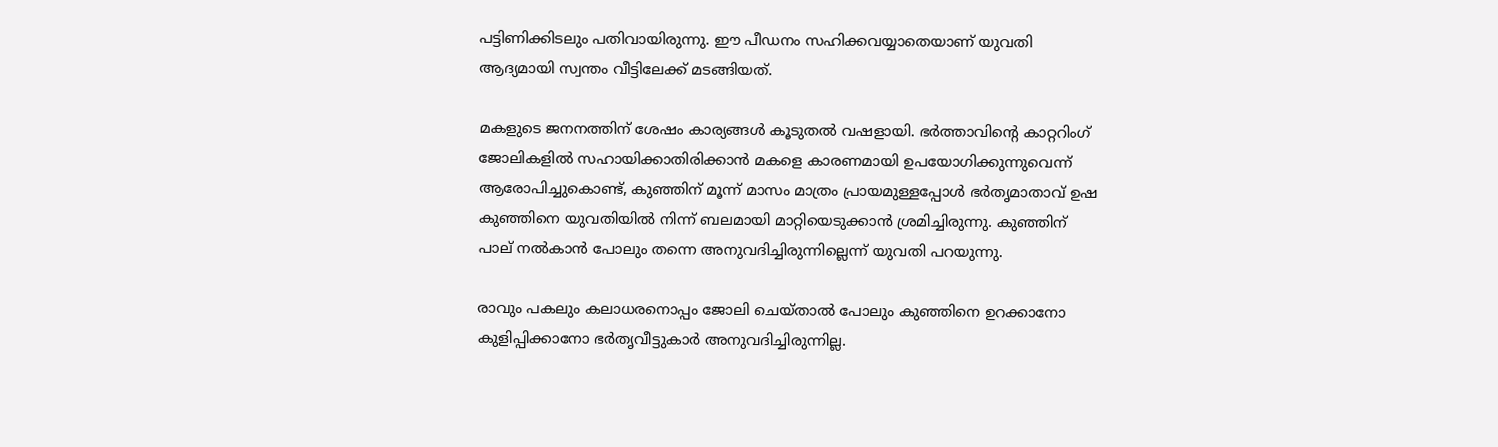പട്ടിണിക്കിടലും പതിവായിരുന്നു. ഈ പീഡനം സഹിക്കവയ്യാതെയാണ് യുവതി ആദ്യമായി സ്വന്തം വീട്ടിലേക്ക് മടങ്ങിയത്.

മകളുടെ ജനനത്തിന് ശേഷം കാര്യങ്ങൾ കൂടുതൽ വഷളായി. ഭർത്താവിന്റെ കാറ്ററിംഗ് ജോലികളിൽ സഹായിക്കാതിരിക്കാൻ മകളെ കാരണമായി ഉപയോഗിക്കുന്നുവെന്ന് ആരോപിച്ചുകൊണ്ട്, കുഞ്ഞിന് മൂന്ന് മാസം മാത്രം പ്രായമുള്ളപ്പോൾ ഭർതൃമാതാവ് ഉഷ കുഞ്ഞിനെ യുവതിയിൽ നിന്ന് ബലമായി മാറ്റിയെടുക്കാൻ ശ്രമിച്ചിരുന്നു. കുഞ്ഞിന് പാല് നൽകാൻ പോലും തന്നെ അനുവദിച്ചിരുന്നില്ലെന്ന് യുവതി പറയുന്നു.

രാവും പകലും കലാധരനൊപ്പം ജോലി ചെയ്താൽ പോലും കുഞ്ഞിനെ ഉറക്കാനോ കുളിപ്പിക്കാനോ ഭർതൃവീട്ടുകാർ അനുവദിച്ചിരുന്നില്ല.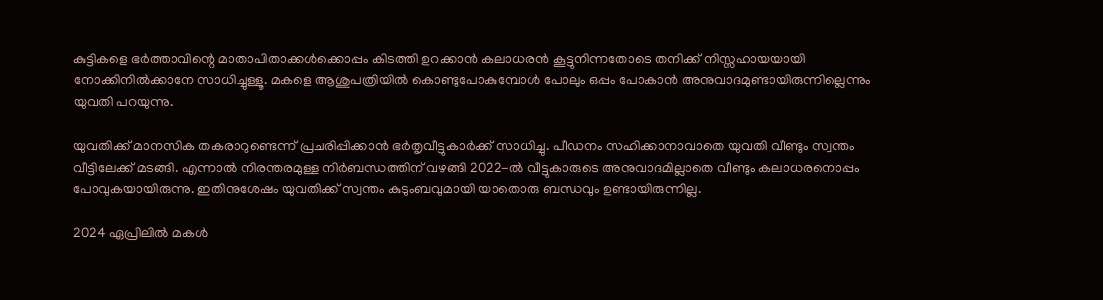കുട്ടികളെ ഭർത്താവിന്റെ മാതാപിതാക്കൾക്കൊപ്പം കിടത്തി ഉറക്കാൻ കലാധരൻ കൂട്ടുനിന്നതോടെ തനിക്ക് നിസ്സഹായയായി നോക്കിനിൽക്കാനേ സാധിച്ചുള്ളൂ. മകളെ ആശുപത്രിയിൽ കൊണ്ടുപോകുമ്പോൾ പോലും ഒപ്പം പോകാൻ അനുവാദമുണ്ടായിരുന്നില്ലെന്നും യുവതി പറയുന്നു.

യുവതിക്ക് മാനസിക തകരാറുണ്ടെന്ന് പ്രചരിപ്പിക്കാൻ ഭർതൃവീട്ടുകാർക്ക് സാധിച്ചു. പീഡനം സഹിക്കാനാവാതെ യുവതി വീണ്ടും സ്വന്തം വീട്ടിലേക്ക് മടങ്ങി. എന്നാൽ നിരന്തരമുള്ള നിർബന്ധത്തിന് വഴങ്ങി 2022-ൽ വീട്ടുകാരുടെ അനുവാദമില്ലാതെ വീണ്ടും കലാധരനൊപ്പം പോവുകയായിരുന്നു. ഇതിനുശേഷം യുവതിക്ക് സ്വന്തം കുടുംബവുമായി യാതൊരു ബന്ധവും ഉണ്ടായിരുന്നില്ല.

2024 ഏപ്രിലിൽ മകൾ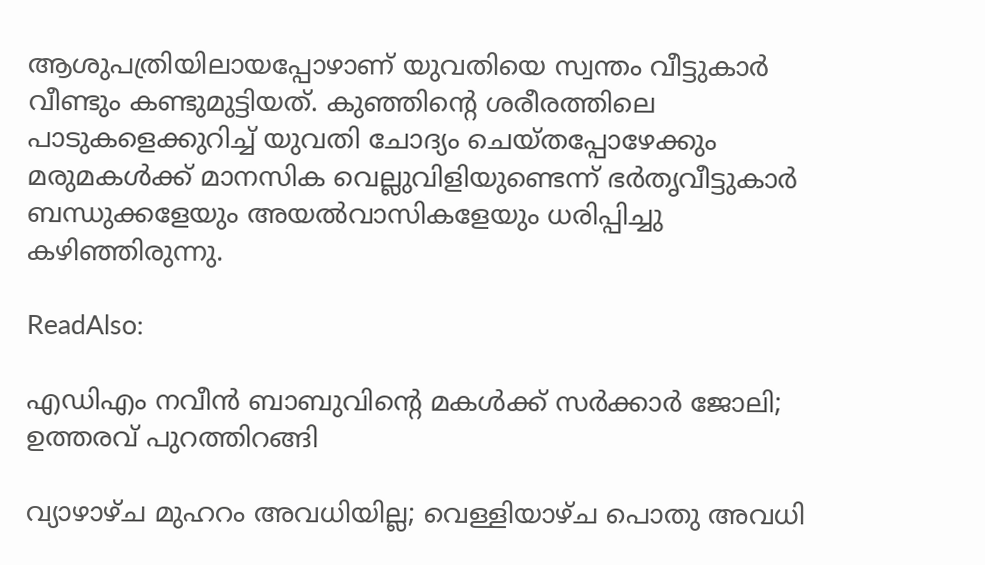ആശുപത്രിയിലായപ്പോഴാണ് യുവതിയെ സ്വന്തം വീട്ടുകാർ വീണ്ടും കണ്ടുമുട്ടിയത്. കുഞ്ഞിന്റെ ശരീരത്തിലെ പാടുകളെക്കുറിച്ച് യുവതി ചോദ്യം ചെയ്തപ്പോഴേക്കും മരുമകൾക്ക് മാനസിക വെല്ലുവിളിയുണ്ടെന്ന് ഭർതൃവീട്ടുകാർ ബന്ധുക്കളേയും അയൽവാസികളേയും ധരിപ്പിച്ചു കഴിഞ്ഞിരുന്നു.

ReadAlso:

എഡിഎം നവീന്‍ ബാബുവിന്റെ മകള്‍ക്ക് സര്‍ക്കാര്‍ ജോലി; ഉത്തരവ് പുറത്തിറങ്ങി

വ്യാഴാഴ്ച മുഹറം അവധിയില്ല; വെള്ളിയാഴ്ച പൊതു അവധി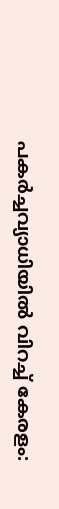പകർച്ചവ്യാധിയിൽ വിറച്ച് കേരളം: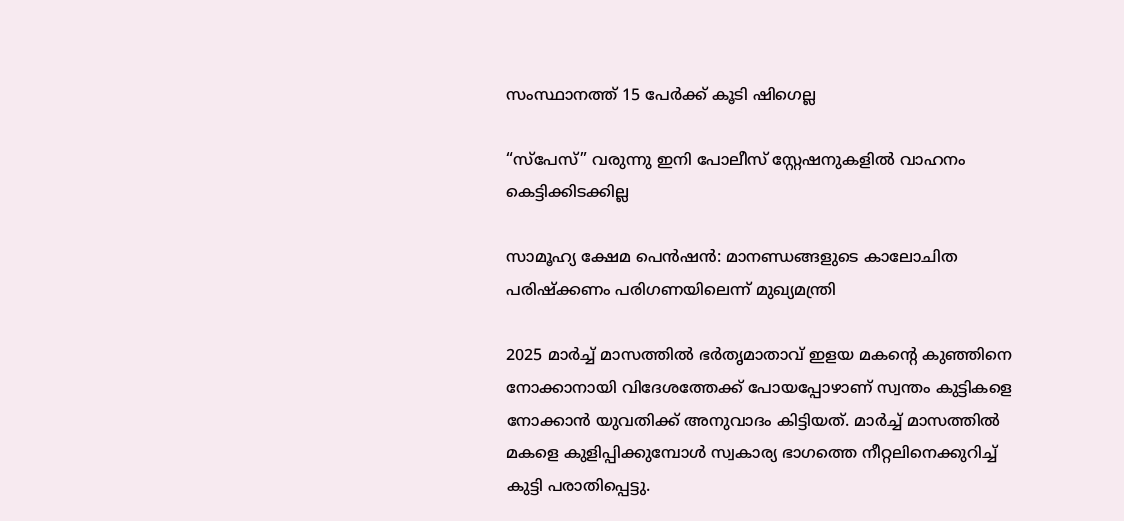സംസ്ഥാനത്ത് 15 പേർക്ക് കൂടി ഷിഗെല്ല

“സ്പേസ്” വരുന്നു ഇനി പോലീസ് സ്റ്റേഷനുകളില്‍ വാഹനം കെട്ടിക്കിടക്കില്ല

സാമൂഹ്യ ക്ഷേമ പെന്‍ഷന്‍: മാനണ്ഡങ്ങളുടെ കാലോചിത പരിഷ്‌ക്കണം പരിഗണയിലെന്ന് മുഖ്യമന്ത്രി

2025 മാർച്ച് മാസത്തിൽ ഭർതൃമാതാവ് ഇളയ മകന്റെ കുഞ്ഞിനെ നോക്കാനായി വിദേശത്തേക്ക് പോയപ്പോഴാണ് സ്വന്തം കുട്ടികളെ നോക്കാൻ യുവതിക്ക് അനുവാദം കിട്ടിയത്. മാർച്ച് മാസത്തിൽ മകളെ കുളിപ്പിക്കുമ്പോൾ സ്വകാര്യ ഭാഗത്തെ നീറ്റലിനെക്കുറിച്ച് കുട്ടി പരാതിപ്പെട്ടു.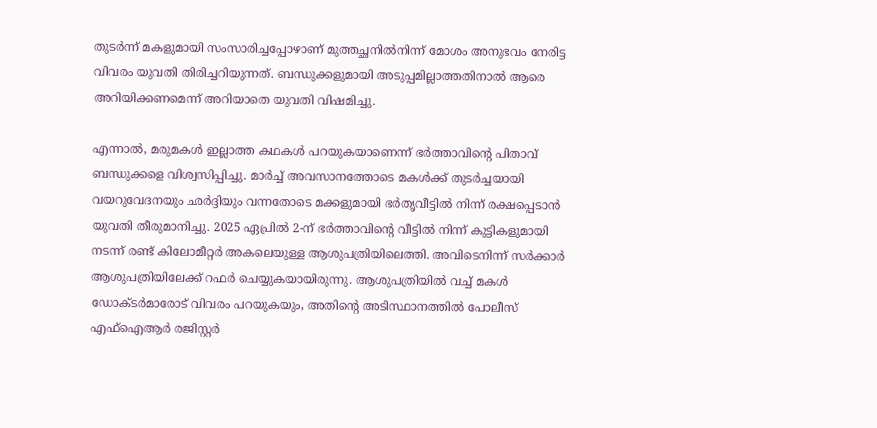തുടർന്ന് മകളുമായി സംസാരിച്ചപ്പോഴാണ് മുത്തച്ഛനിൽനിന്ന് മോശം അനുഭവം നേരിട്ട വിവരം യുവതി തിരിച്ചറിയുന്നത്. ബന്ധുക്കളുമായി അടുപ്പമില്ലാത്തതിനാൽ ആരെ അറിയിക്കണമെന്ന് അറിയാതെ യുവതി വിഷമിച്ചു.

എന്നാൽ, മരുമകൾ ഇല്ലാത്ത കഥകൾ പറയുകയാണെന്ന് ഭർത്താവിന്റെ പിതാവ് ബന്ധുക്കളെ വിശ്വസിപ്പിച്ചു. മാർച്ച് അവസാനത്തോടെ മകൾക്ക് തുടർച്ചയായി വയറുവേദനയും ഛർദ്ദിയും വന്നതോടെ മക്കളുമായി ഭർതൃവീട്ടിൽ നിന്ന് രക്ഷപ്പെടാൻ യുവതി തീരുമാനിച്ചു. 2025 ഏപ്രിൽ 2-ന് ഭർത്താവിന്റെ വീട്ടിൽ നിന്ന് കുട്ടികളുമായി നടന്ന് രണ്ട് കിലോമീറ്റർ അകലെയുള്ള ആശുപത്രിയിലെത്തി. അവിടെനിന്ന് സർക്കാർ ആശുപത്രിയിലേക്ക് റഫർ ചെയ്യുകയായിരുന്നു. ആശുപത്രിയിൽ വച്ച് മകൾ ഡോക്ടർമാരോട് വിവരം പറയുകയും, അതിന്റെ അടിസ്ഥാനത്തിൽ പോലീസ് എഫ്ഐആർ രജിസ്റ്റർ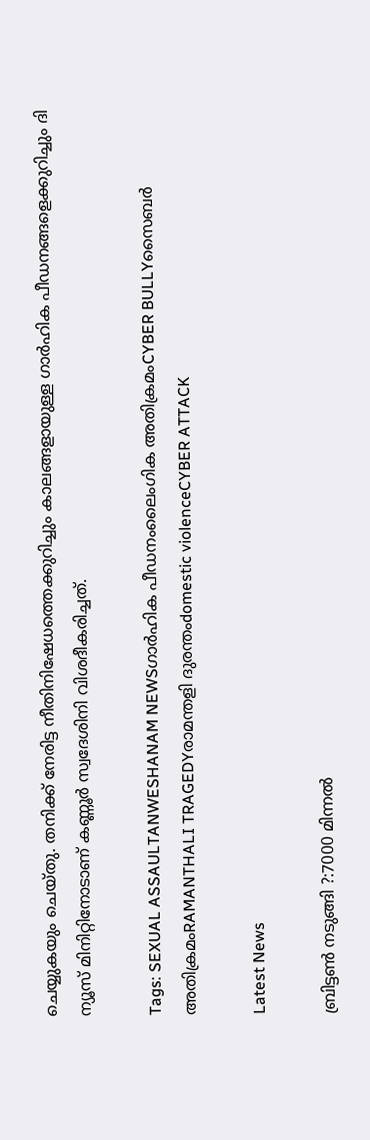ചെയ്യുകയും ചെയ്തു. തനിക്ക് നേരിട്ട നീതിനിഷേധത്തെക്കുറിച്ചും കാലങ്ങളായുള്ള ഗാർഹിക പീഡനങ്ങളെക്കുറിച്ചും ദി ന്യൂസ് മിനിറ്റിനോടാണ് കണ്ണൂർ സ്വദേശിനി വിശദീകരിച്ചത്.

Tags: SEXUAL ASSAULTANWESHANAM NEWSഗാർഹിക പീഡനംലൈംഗിക അതിക്രമംCYBER BULLYസൈബർ അതിക്രമംRAMANTHALI TRAGEDYരാമന്തളി ദുരന്തംdomestic violenceCYBER ATTACK

Latest News

ബ്രിട്ടണ്‍ നടുങ്ങി ?:7000 മിന്നല്‍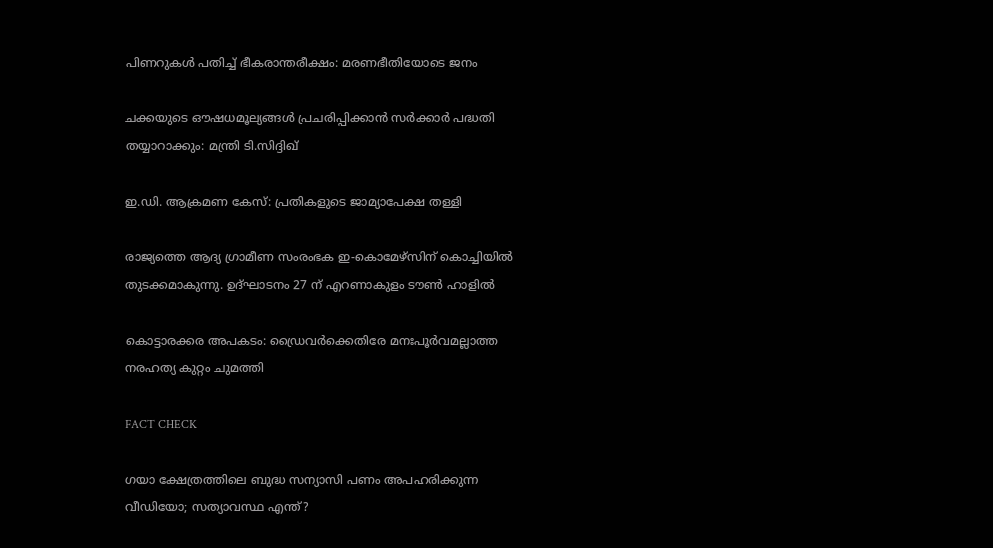പിണറുകള്‍ പതിച്ച് ഭീകരാന്തരീക്ഷം: മരണഭീതിയോടെ ജനം

ചക്കയുടെ ഔഷധമൂല്യങ്ങള്‍ പ്രചരിപ്പിക്കാന്‍ സർക്കാർ പദ്ധതി തയ്യാറാക്കും: മന്ത്രി ടി.സിദ്ദിഖ്

ഇ.ഡി. ആക്രമണ കേസ്: പ്രതികളുടെ ജാമ്യാപേക്ഷ തള്ളി

രാജ്യത്തെ ആദ്യ ഗ്രാമീണ സംരംഭക ഇ-കൊമേഴ്‌സിന് കൊച്ചിയില്‍ തുടക്കമാകുന്നു. ഉദ്ഘാടനം 27 ന് എറണാകുളം ടൗണ്‍ ഹാളില്‍

കൊട്ടാരക്കര അപകടം: ഡ്രൈവര്‍ക്കെതിരേ മനഃപൂര്‍വമല്ലാത്ത നരഹത്യ കുറ്റം ചുമത്തി

FACT CHECK

ഗയാ ക്ഷേത്രത്തിലെ ബുദ്ധ സന്യാസി പണം അപഹരിക്കുന്ന വീഡിയോ; സത്യാവസ്ഥ എന്ത്?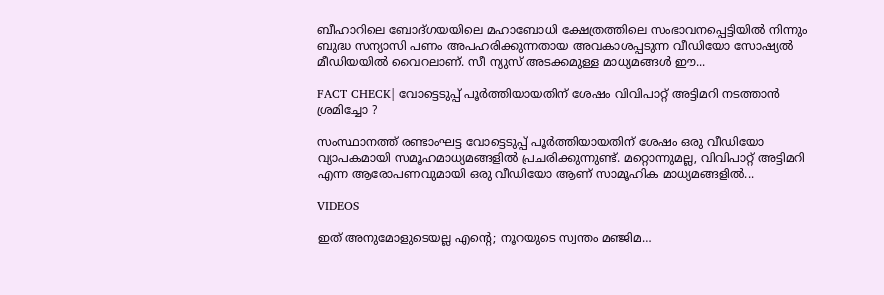ബീഹാറിലെ ബോദ്ഗയയിലെ മഹാബോധി ക്ഷേത്രത്തിലെ സംഭാവനപ്പെട്ടിയില്‍ നിന്നും ബുദ്ധ സന്യാസി പണം അപഹരിക്കുന്നതായ അവകാശപ്പടുന്ന വീഡിയോ സോഷ്യല്‍ മീഡിയയില്‍ വൈറലാണ്. സീ ന്യുസ് അടക്കമുള്ള മാധ്യമങ്ങള്‍ ഈ...

FACT CHECK| വോട്ടെടുപ്പ് പൂർത്തിയായതിന് ശേഷം വിവിപാറ്റ് അട്ടിമറി നടത്താൻ ശ്രമിച്ചോ ?

സംസ്ഥാനത്ത് രണ്ടാംഘട്ട വോട്ടെടുപ്പ് പൂർത്തിയായതിന് ശേഷം ഒരു വീഡിയോ വ്യാപകമായി സമൂഹമാധ്യമങ്ങളിൽ പ്രചരിക്കുന്നുണ്ട്. മറ്റൊന്നുമല്ല, വിവിപാറ്റ് അട്ടിമറി എന്ന ആരോപണവുമായി ഒരു വീഡിയോ ആണ് സാമൂഹിക മാധ്യമങ്ങളിൽ...

VIDEOS

ഇത് അനുമോളുടെയല്ല എന്റെ; നൂറയുടെ സ്വന്തം മഞ്ജിമ…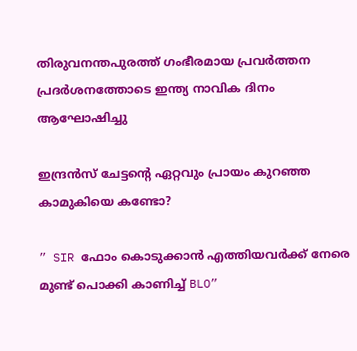തിരുവനന്തപുരത്ത് ഗംഭീരമായ പ്രവർത്തന പ്രദർശനത്തോടെ ഇന്ത്യ നാവിക ദിനം ആഘോഷിച്ചു

ഇന്ദ്രൻസ് ചേട്ടന്റെ ഏറ്റവും പ്രായം കുറഞ്ഞ കാമുകിയെ കണ്ടോ?

” SIR ഫോം കൊടുക്കാൻ എത്തിയവർക്ക് നേരെ മുണ്ട് പൊക്കി കാണിച്ച് BLO”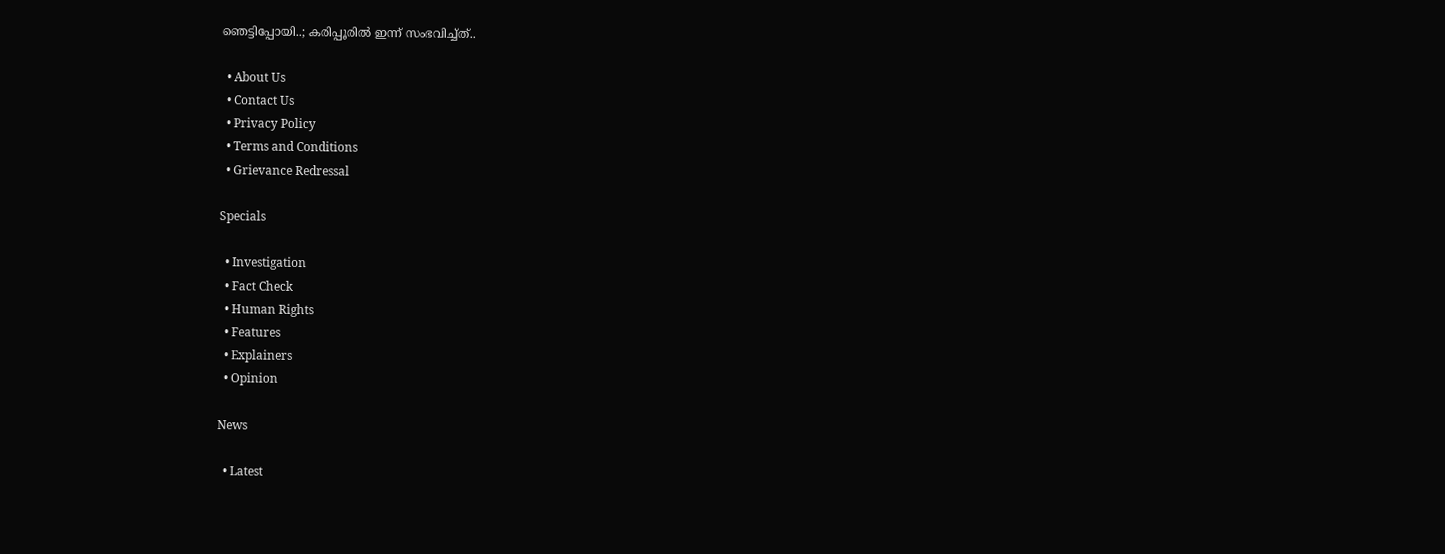ഞെട്ടിപ്പോയി..; കരിപ്പൂരിൽ ഇന്ന് സംഭവിച്ച്ത്..

  • About Us
  • Contact Us
  • Privacy Policy
  • Terms and Conditions
  • Grievance Redressal

Specials

  • Investigation
  • Fact Check
  • Human Rights
  • Features
  • Explainers
  • Opinion

News

  • Latest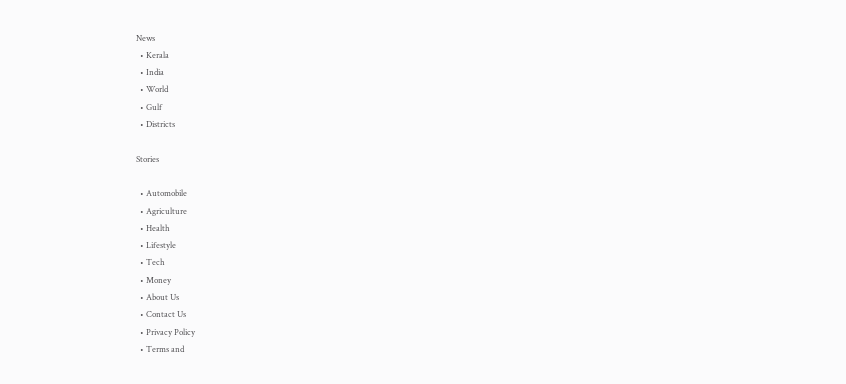News
  • Kerala
  • India
  • World
  • Gulf
  • Districts

Stories

  • Automobile
  • Agriculture
  • Health
  • Lifestyle
  • Tech
  • Money
  • About Us
  • Contact Us
  • Privacy Policy
  • Terms and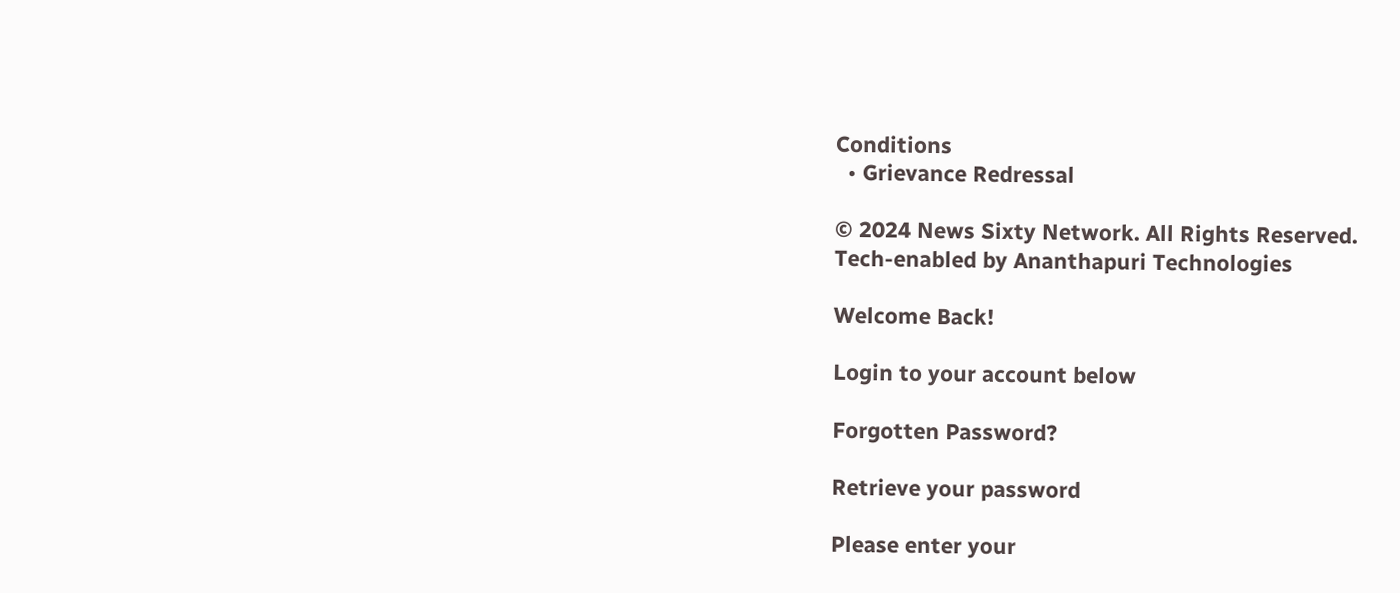Conditions
  • Grievance Redressal

© 2024 News Sixty Network. All Rights Reserved.
Tech-enabled by Ananthapuri Technologies

Welcome Back!

Login to your account below

Forgotten Password?

Retrieve your password

Please enter your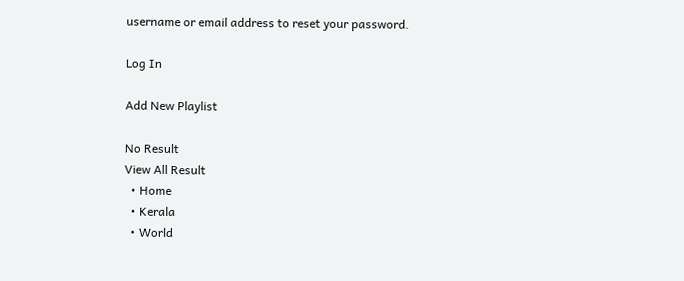username or email address to reset your password.

Log In

Add New Playlist

No Result
View All Result
  • Home
  • Kerala
  • World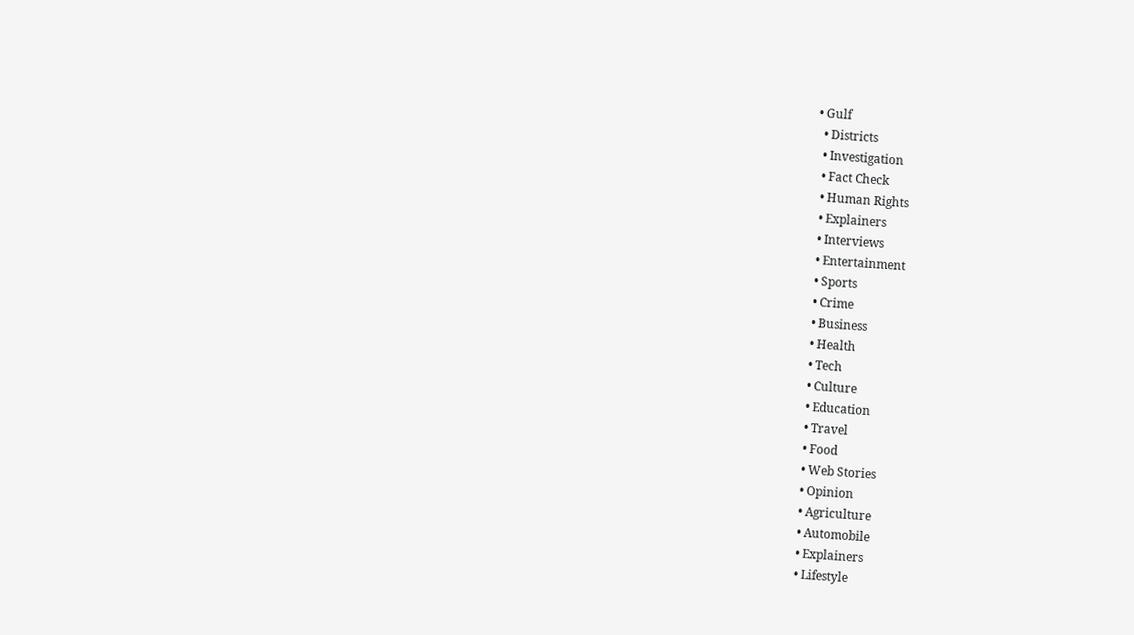• Gulf
  • Districts
  • Investigation
  • Fact Check
  • Human Rights
  • Explainers
  • Interviews
  • Entertainment
  • Sports
  • Crime
  • Business
  • Health
  • Tech
  • Culture
  • Education
  • Travel
  • Food
  • Web Stories
  • Opinion
  • Agriculture
  • Automobile
  • Explainers
  • Lifestyle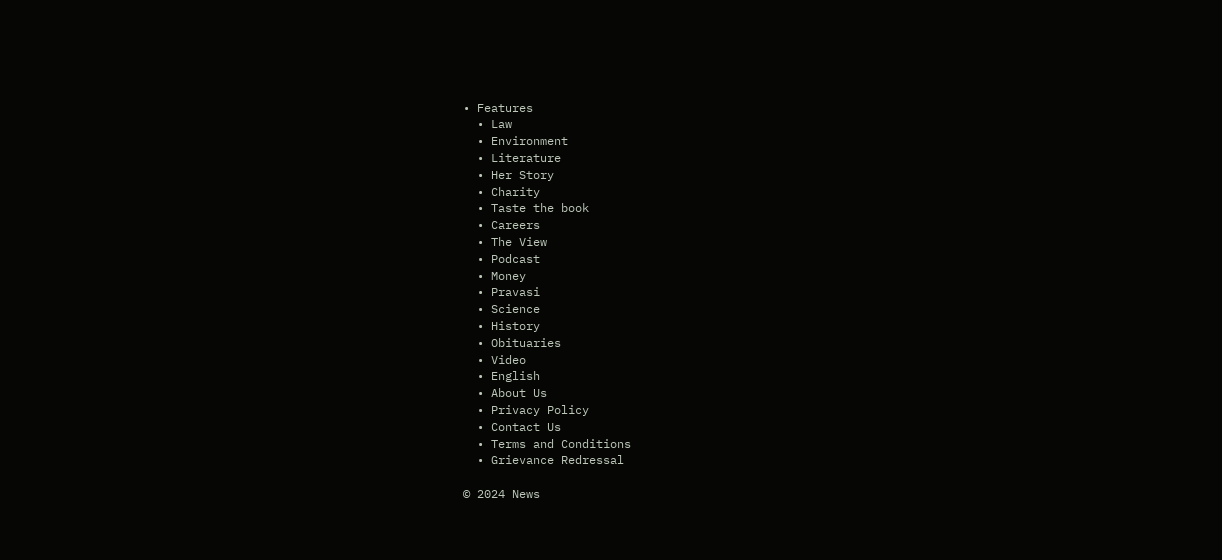• Features
  • Law
  • Environment
  • Literature
  • Her Story
  • Charity
  • Taste the book
  • Careers
  • The View
  • Podcast
  • Money
  • Pravasi
  • Science
  • History
  • Obituaries
  • Video
  • English
  • About Us
  • Privacy Policy
  • Contact Us
  • Terms and Conditions
  • Grievance Redressal

© 2024 News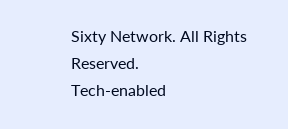Sixty Network. All Rights Reserved.
Tech-enabled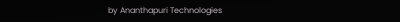by Ananthapuri Technologies